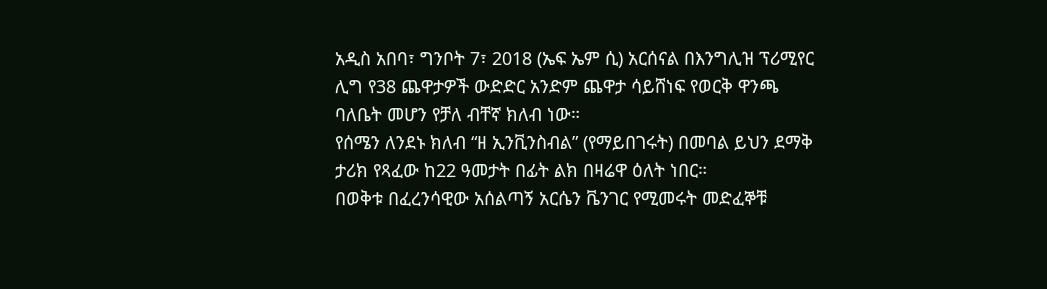አዲስ አበባ፣ ግንቦት 7፣ 2018 (ኤፍ ኤም ሲ) አርሰናል በእንግሊዝ ፕሪሚየር ሊግ የ38 ጨዋታዎች ውድድር አንድም ጨዋታ ሳይሸነፍ የወርቅ ዋንጫ ባለቤት መሆን የቻለ ብቸኛ ክለብ ነው።
የሰሜን ለንደኑ ክለብ “ዘ ኢንቪንስብል” (የማይበገሩት) በመባል ይህን ደማቅ ታሪክ የጻፈው ከ22 ዓመታት በፊት ልክ በዛሬዋ ዕለት ነበር።
በወቅቱ በፈረንሳዊው አሰልጣኝ አርሴን ቬንገር የሚመሩት መድፈኞቹ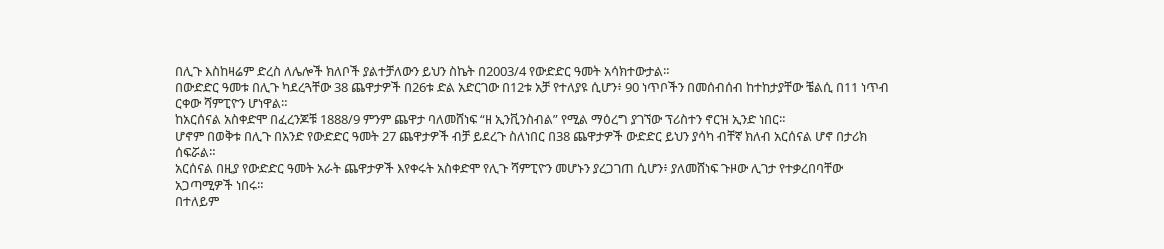በሊጉ እስከዛሬም ድረስ ለሌሎች ክለቦች ያልተቻለውን ይህን ስኬት በ2003/4 የውድድር ዓመት አሳክተውታል።
በውድድር ዓመቱ በሊጉ ካደረጓቸው 38 ጨዋታዎች በ26ቱ ድል አድርገው በ12ቱ አቻ የተለያዩ ሲሆን፥ 90 ነጥቦችን በመሰብሰብ ከተከታያቸው ቼልሲ በ11 ነጥብ ርቀው ሻምፒዮን ሆነዋል።
ከአርሰናል አስቀድሞ በፈረንጆቹ 1888/9 ምንም ጨዋታ ባለመሸነፍ “ዘ ኢንቪንስብል” የሚል ማዕረግ ያገኘው ፕሪስተን ኖርዝ ኢንድ ነበር።
ሆኖም በወቅቱ በሊጉ በአንድ የውድድር ዓመት 27 ጨዋታዎች ብቻ ይደረጉ ስለነበር በ38 ጨዋታዎች ውድድር ይህን ያሳካ ብቸኛ ክለብ አርሰናል ሆኖ በታሪክ ሰፍሯል።
አርሰናል በዚያ የውድድር ዓመት አራት ጨዋታዎች እየቀሩት አስቀድሞ የሊጉ ሻምፒዮን መሆኑን ያረጋገጠ ሲሆን፥ ያለመሸነፍ ጉዞው ሊገታ የተቃረበባቸው አጋጣሚዎች ነበሩ።
በተለይም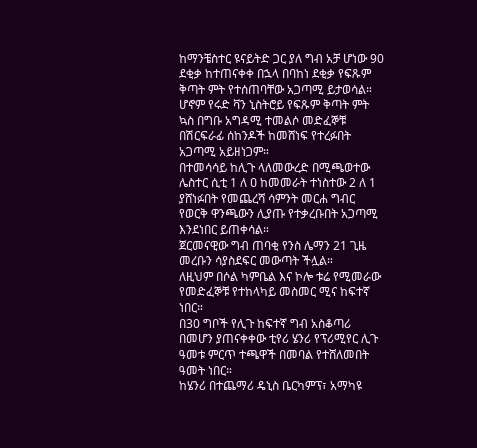ከማንቼስተር ዩናይትድ ጋር ያለ ግብ አቻ ሆነው 90 ደቂቃ ከተጠናቀቀ በኋላ በባከነ ደቂቃ የፍጹም ቅጣት ምት የተሰጠባቸው አጋጣሚ ይታወሳል።
ሆኖም የሩድ ቫን ኒስትሮይ የፍጹም ቅጣት ምት ኳስ በግቡ አግዳሚ ተመልሶ መድፈኞቹ በሽርፍራፊ ሰከንዶች ከመሸነፍ የተረፉበት አጋጣሚ አይዘነጋም።
በተመሳሳይ ከሊጉ ላለመውረድ በሚጫወተው ሌስተር ሲቲ 1 ለ ዐ ከመመራት ተነስተው 2 ለ 1 ያሸነፉበት የመጨረሻ ሳምንት መርሐ ግብር የወርቅ ዋንጫውን ሊያጡ የተቃረቡበት አጋጣሚ እንደነበር ይጠቀሳል።
ጀርመናዊው ግብ ጠባቂ የንስ ሌማን 21 ጊዜ መረቡን ሳያስደፍር መውጣት ችሏል።
ለዚህም በሶል ካምቤል እና ኮሎ ቱሬ የሚመራው የመድፈኞቹ የተከላካይ መስመር ሚና ከፍተኛ ነበር።
በ30 ግቦች የሊጉ ከፍተኛ ግብ አስቆጣሪ በመሆን ያጠናቀቀው ቲየሪ ሄንሪ የፕሪሚየር ሊጉ ዓመቱ ምርጥ ተጫዋች በመባል የተሸለመበት ዓመት ነበር።
ከሄንሪ በተጨማሪ ዴኒስ ቤርካምፕ፣ አማካዩ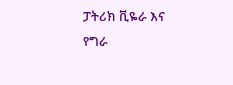ፓትሪክ ቪዬራ እና የግራ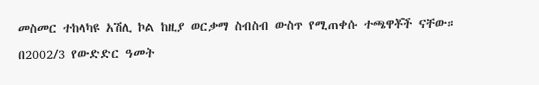መስመር ተከላካዩ አሽሊ ኮል ከዚያ ወርቃማ ስብስብ ውስጥ የሚጠቀሱ ተጫዋቾች ናቸው።
በ2002/3 የውድድር ዓመት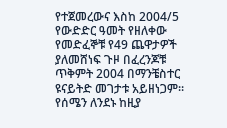የተጀመረውና እስከ 2004/5 የውድድር ዓመት የዘለቀው የመድፈኞቹ የ49 ጨዋታዎች ያለመሸነፍ ጉዞ በፈረንጆቹ ጥቅምት 2004 በማንቼስተር ዩናይትድ መገታቱ አይዘነጋም።
የሰሜን ለንደኑ ከዚያ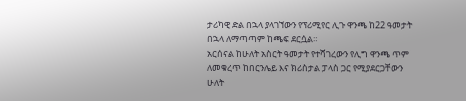ታሪካዊ ድል በኋላ ያላገኘውን የፕሪሚየር ሊጉ ዋንጫ ከ22 ዓመታት በኋላ ለማጣጣም ከጫፍ ደርሷል።
አርሰናል ከሁለት አስርት ዓመታት የተሻገረውን የሊግ ዋንጫ ጥም ለመቁረጥ ከበርንሌይ እና ክሪስታል ፓላስ ጋር የሚያደርጋቸውን ሁለት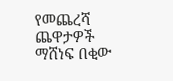የመጨረሻ ጨዋታዎች ማሸነፍ በቂው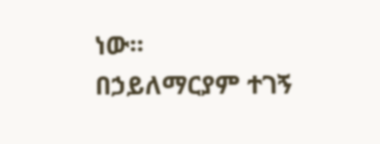ነው።
በኃይለማርያም ተገኝ